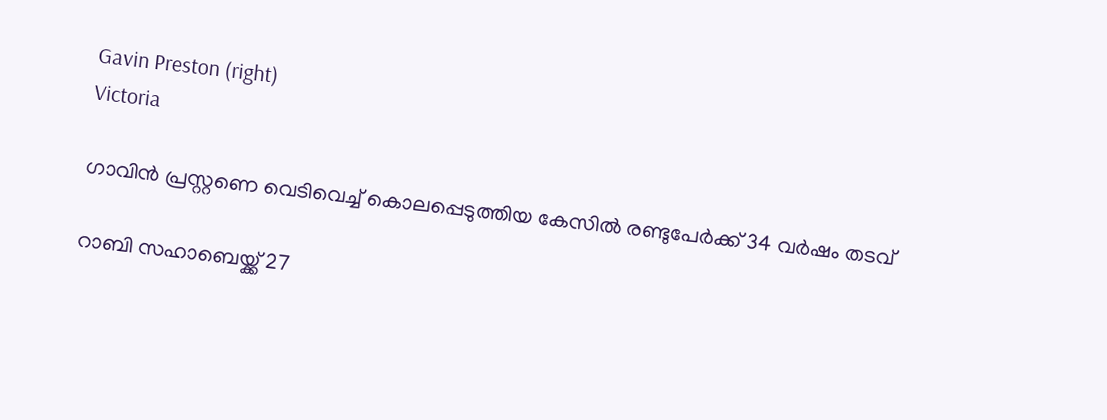Gavin Preston (right)
Victoria

ഗാവിൻ പ്രസ്റ്റണെ വെടിവെച്ച് കൊലപ്പെടുത്തിയ കേസിൽ രണ്ടുപേർക്ക് 34 വർഷം തടവ്

റാബി സഹാബെയ്ക്ക് 27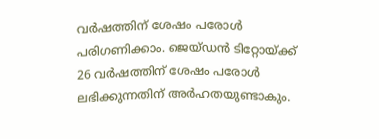വർഷത്തിന് ശേഷം പരോൾ പരിഗണിക്കാം. ജെയ്ഡൻ ടിറ്റോയ്ക്ക് 26 വർഷത്തിന് ശേഷം പരോൾ ലഭിക്കുന്നതിന് അർഹതയുണ്ടാകും.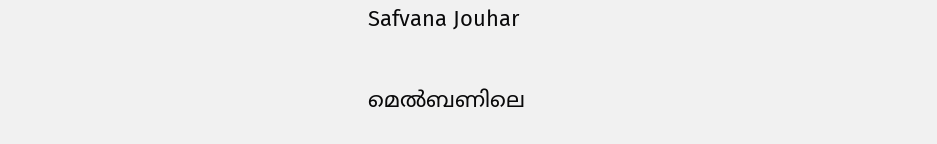Safvana Jouhar

മെൽബണിലെ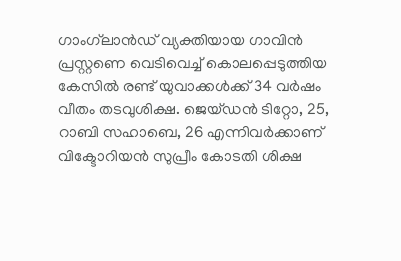ഗാംഗ്‌ലാൻഡ് വ്യക്തിയായ ഗാവിൻ പ്രസ്റ്റണെ വെടിവെച്ച് കൊലപ്പെടുത്തിയ കേസിൽ രണ്ട് യുവാക്കൾക്ക് 34 വർഷം വീതം തടവുശിക്ഷ. ജെയ്ഡൻ ടിറ്റോ, 25, റാബി സഹാബെ, 26 എന്നിവർക്കാണ് വിക്ടോറിയൻ സുപ്രീം കോടതി ശിക്ഷ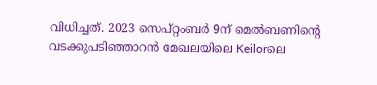വിധിച്ചത്. 2023 സെപ്റ്റംബർ 9ന് മെൽബണിന്റെ വടക്കുപടിഞ്ഞാറൻ മേഖലയിലെ Keilorലെ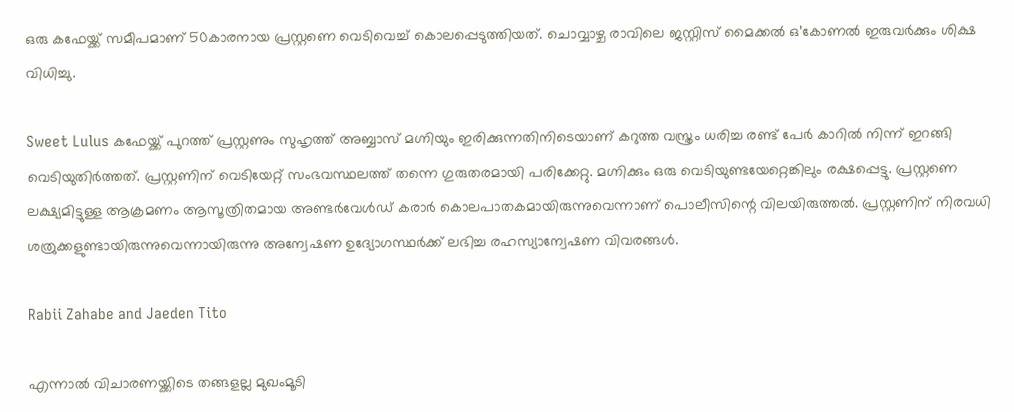ഒരു കഫേയ്ക്ക് സമീപമാണ് 50കാരനായ പ്രസ്റ്റണെ വെടിവെച്ച് കൊലപ്പെടുത്തിയത്. ചൊവ്വാഴ്ച രാവിലെ ജസ്റ്റിസ് മൈക്കൽ ഒ’കോണൽ ഇരുവർക്കും ശിക്ഷ വിധിച്ചു.

Sweet Lulus കഫേയ്ക്ക് പുറത്ത് പ്രസ്റ്റണും സുഹൃത്ത് അബ്ബാസ് മഗ്നിയും ഇരിക്കുന്നതിനിടെയാണ് കറുത്ത വസ്ത്രം ധരിച്ച രണ്ട് പേർ കാറിൽ നിന്ന് ഇറങ്ങി വെടിയുതിർത്തത്. പ്രസ്റ്റണിന് വെടിയേറ്റ് സംഭവസ്ഥലത്ത് തന്നെ ഗുരുതരമായി പരിക്കേറ്റു. മഗ്നിക്കും ഒരു വെടിയുണ്ടയേറ്റെങ്കിലും രക്ഷപ്പെട്ടു. പ്രസ്റ്റണെ ലക്ഷ്യമിട്ടുള്ള ആക്രമണം ആസൂത്രിതമായ അണ്ടർവേൾഡ് കരാർ കൊലപാതകമായിരുന്നുവെന്നാണ് പൊലീസിന്റെ വിലയിരുത്തൽ. പ്രസ്റ്റണിന് നിരവധി ശത്രുക്കളുണ്ടായിരുന്നുവെന്നായിരുന്നു അന്വേഷണ ഉദ്യോഗസ്ഥർക്ക് ലഭിച്ച രഹസ്യാന്വേഷണ വിവരങ്ങൾ.

Rabii Zahabe and Jaeden Tito

എന്നാൽ വിചാരണയ്ക്കിടെ തങ്ങളല്ല മുഖംമൂടി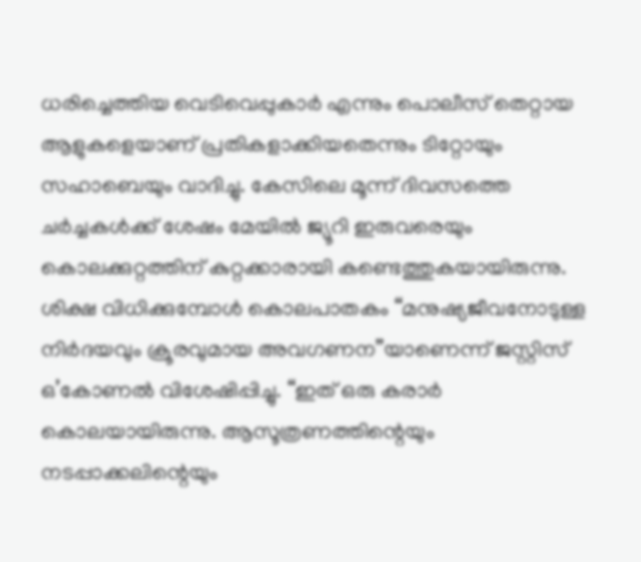ധരിച്ചെത്തിയ വെടിവെപ്പുകാർ എന്നും പൊലീസ് തെറ്റായ ആളുകളെയാണ് പ്രതികളാക്കിയതെന്നും ടിറ്റോയും സഹാബെയും വാദിച്ചു. കേസിലെ മൂന്ന് ദിവസത്തെ ചർച്ചകൾക്ക് ശേഷം മേയിൽ ജ്യൂറി ഇരുവരെയും കൊലക്കുറ്റത്തിന് കുറ്റക്കാരായി കണ്ടെത്തുകയായിരുന്നു. ശിക്ഷ വിധിക്കുമ്പോൾ കൊലപാതകം “മനുഷ്യജീവനോടുള്ള നിർദയവും ക്രൂരവുമായ അവഗണന”യാണെന്ന് ജസ്റ്റിസ് ഒ’കോണൽ വിശേഷിപ്പിച്ചു. “ഇത് ഒരു കരാർ കൊലയായിരുന്നു. ആസൂത്രണത്തിന്റെയും നടപ്പാക്കലിന്റെയും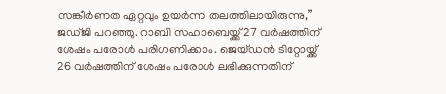സങ്കീർണത ഏറ്റവും ഉയർന്ന തലത്തിലായിരുന്നു,” ജഡ്ജി പറഞ്ഞു. റാബി സഹാബെയ്ക്ക് 27 വർഷത്തിന് ശേഷം പരോൾ പരിഗണിക്കാം. ജെയ്ഡൻ ടിറ്റോയ്ക്ക് 26 വർഷത്തിന് ശേഷം പരോൾ ലഭിക്കുന്നതിന്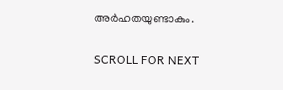അർഹതയുണ്ടാകും.

SCROLL FOR NEXT